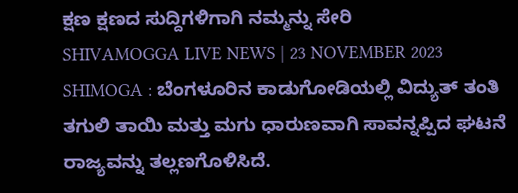ಕ್ಷಣ ಕ್ಷಣದ ಸುದ್ದಿಗಳಿಗಾಗಿ ನಮ್ಮನ್ನು ಸೇರಿ
SHIVAMOGGA LIVE NEWS | 23 NOVEMBER 2023
SHIMOGA : ಬೆಂಗಳೂರಿನ ಕಾಡುಗೋಡಿಯಲ್ಲಿ ವಿದ್ಯುತ್ ತಂತಿ ತಗುಲಿ ತಾಯಿ ಮತ್ತು ಮಗು ಧಾರುಣವಾಗಿ ಸಾವನ್ನಪ್ಪಿದ ಘಟನೆ ರಾಜ್ಯವನ್ನು ತಲ್ಲಣಗೊಳಿಸಿದೆ.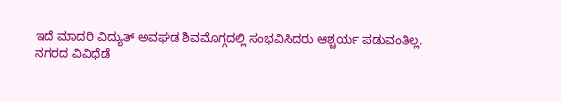ಇದೆ ಮಾದರಿ ವಿದ್ಯುತ್ ಅವಘಡ ಶಿವಮೊಗ್ಗದಲ್ಲಿ ಸಂಭವಿಸಿದರು ಆಶ್ಚರ್ಯ ಪಡುವಂತಿಲ್ಲ.
ನಗರದ ವಿವಿಧೆಡೆ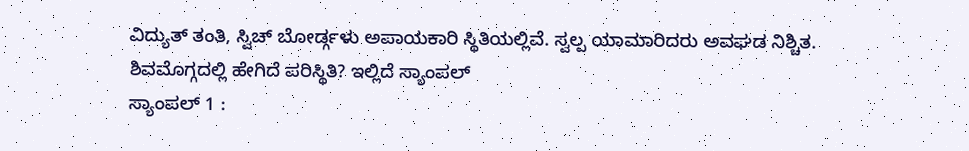ವಿದ್ಯುತ್ ತಂತಿ, ಸ್ವಿಚ್ ಬೋರ್ಡ್ಗಳು ಅಪಾಯಕಾರಿ ಸ್ಥಿತಿಯಲ್ಲಿವೆ. ಸ್ವಲ್ಪ ಯಾಮಾರಿದರು ಅವಘಡ ನಿಶ್ಚಿತ.
ಶಿವಮೊಗ್ಗದಲ್ಲಿ ಹೇಗಿದೆ ಪರಿಸ್ಥಿತಿ? ಇಲ್ಲಿದೆ ಸ್ಯಾಂಪಲ್
ಸ್ಯಾಂಪಲ್ 1 :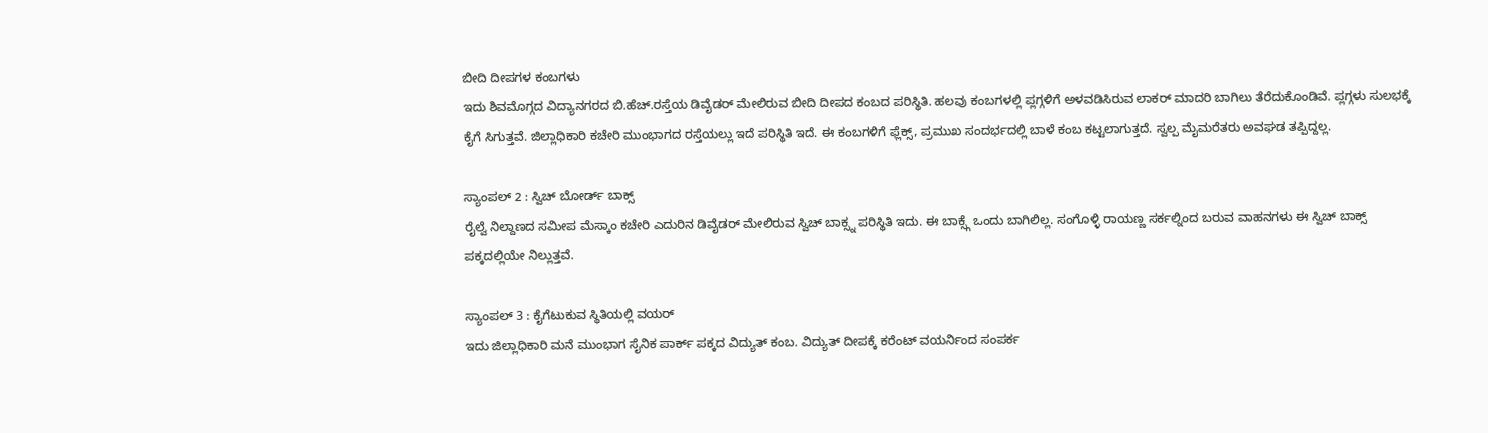ಬೀದಿ ದೀಪಗಳ ಕಂಬಗಳು
ಇದು ಶಿವಮೊಗ್ಗದ ವಿದ್ಯಾನಗರದ ಬಿ.ಹೆಚ್.ರಸ್ತೆಯ ಡಿವೈಡರ್ ಮೇಲಿರುವ ಬೀದಿ ದೀಪದ ಕಂಬದ ಪರಿಸ್ಥಿತಿ. ಹಲವು ಕಂಬಗಳಲ್ಲಿ ಪ್ಲಗ್ಗಳಿಗೆ ಅಳವಡಿಸಿರುವ ಲಾಕರ್ ಮಾದರಿ ಬಾಗಿಲು ತೆರೆದುಕೊಂಡಿವೆ. ಪ್ಲಗ್ಗಳು ಸುಲಭಕ್ಕೆ ಕೈಗೆ ಸಿಗುತ್ತವೆ. ಜಿಲ್ಲಾಧಿಕಾರಿ ಕಚೇರಿ ಮುಂಭಾಗದ ರಸ್ತೆಯಲ್ಲು ಇದೆ ಪರಿಸ್ಥಿತಿ ಇದೆ. ಈ ಕಂಬಗಳಿಗೆ ಫ್ಲೆಕ್ಸ್, ಪ್ರಮುಖ ಸಂದರ್ಭದಲ್ಲಿ ಬಾಳೆ ಕಂಬ ಕಟ್ಟಲಾಗುತ್ತದೆ. ಸ್ವಲ್ಪ ಮೈಮರೆತರು ಅವಘಡ ತಪ್ಪಿದ್ದಲ್ಲ.

ಸ್ಯಾಂಪಲ್ 2 : ಸ್ವಿಚ್ ಬೋರ್ಡ್ ಬಾಕ್ಸ್
ರೈಲ್ವೆ ನಿಲ್ದಾಣದ ಸಮೀಪ ಮೆಸ್ಕಾಂ ಕಚೇರಿ ಎದುರಿನ ಡಿವೈಡರ್ ಮೇಲಿರುವ ಸ್ವಿಚ್ ಬಾಕ್ಸ್ನ ಪರಿಸ್ಥಿತಿ ಇದು. ಈ ಬಾಕ್ಸ್ಗೆ ಒಂದು ಬಾಗಿಲಿಲ್ಲ. ಸಂಗೊಳ್ಳಿ ರಾಯಣ್ಣ ಸರ್ಕಲ್ನಿಂದ ಬರುವ ವಾಹನಗಳು ಈ ಸ್ವಿಚ್ ಬಾಕ್ಸ್ ಪಕ್ಕದಲ್ಲಿಯೇ ನಿಲ್ಲುತ್ತವೆ.

ಸ್ಯಾಂಪಲ್ 3 : ಕೈಗೆಟುಕುವ ಸ್ಥಿತಿಯಲ್ಲಿ ವಯರ್
ಇದು ಜಿಲ್ಲಾಧಿಕಾರಿ ಮನೆ ಮುಂಭಾಗ ಸೈನಿಕ ಪಾರ್ಕ್ ಪಕ್ಕದ ವಿದ್ಯುತ್ ಕಂಬ. ವಿದ್ಯುತ್ ದೀಪಕ್ಕೆ ಕರೆಂಟ್ ವಯರ್ನಿಂದ ಸಂಪರ್ಕ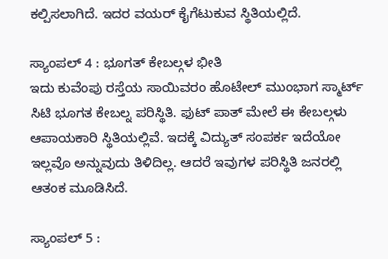ಕಲ್ಪಿಸಲಾಗಿದೆ. ಇದರ ವಯರ್ ಕೈಗೆಟುಕುವ ಸ್ಥಿತಿಯಲ್ಲಿದೆ.

ಸ್ಯಾಂಪಲ್ 4 : ಭೂಗತ್ ಕೇಬಲ್ಗಳ ಭೀತಿ
ಇದು ಕುವೆಂಪು ರಸ್ತೆಯ ಸಾಯಿವರಂ ಹೊಟೇಲ್ ಮುಂಭಾಗ ಸ್ಮಾರ್ಟ್ ಸಿಟಿ ಭೂಗತ ಕೇಬಲ್ನ ಪರಿಸ್ಥಿತಿ. ಫುಟ್ ಪಾತ್ ಮೇಲೆ ಈ ಕೇಬಲ್ಗಳು ಆಪಾಯಕಾರಿ ಸ್ಥಿತಿಯಲ್ಲಿವೆ. ಇದಕ್ಕೆ ವಿದ್ಯುತ್ ಸಂಪರ್ಕ ಇದೆಯೋ ಇಲ್ಲವೊ ಅನ್ನುವುದು ತಿಳಿದಿಲ್ಲ. ಆದರೆ ಇವುಗಳ ಪರಿಸ್ಥಿತಿ ಜನರಲ್ಲಿ ಆತಂಕ ಮೂಡಿಸಿದೆ.

ಸ್ಯಾಂಪಲ್ 5 :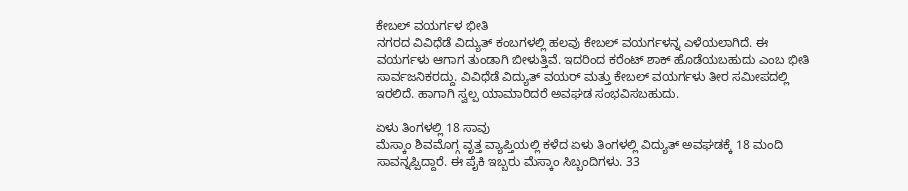ಕೇಬಲ್ ವಯರ್ಗಳ ಭೀತಿ
ನಗರದ ವಿವಿಧೆಡೆ ವಿದ್ಯುತ್ ಕಂಬಗಳಲ್ಲಿ ಹಲವು ಕೇಬಲ್ ವಯರ್ಗಳನ್ನ ಎಳೆಯಲಾಗಿದೆ. ಈ ವಯರ್ಗಳು ಆಗಾಗ ತುಂಡಾಗಿ ಬೀಳುತ್ತಿವೆ. ಇದರಿಂದ ಕರೆಂಟ್ ಶಾಕ್ ಹೊಡೆಯಬಹುದು ಎಂಬ ಭೀತಿ ಸಾರ್ವಜನಿಕರದ್ದು. ವಿವಿಧೆಡೆ ವಿದ್ಯುತ್ ವಯರ್ ಮತ್ತು ಕೇಬಲ್ ವಯರ್ಗಳು ತೀರ ಸಮೀಪದಲ್ಲಿ ಇರಲಿದೆ. ಹಾಗಾಗಿ ಸ್ವಲ್ಪ ಯಾಮಾರಿದರೆ ಅವಘಡ ಸಂಭವಿಸಬಹುದು.

ಏಳು ತಿಂಗಳಲ್ಲಿ 18 ಸಾವು
ಮೆಸ್ಕಾಂ ಶಿವಮೊಗ್ಗ ವೃತ್ತ ವ್ಯಾಪ್ತಿಯಲ್ಲಿ ಕಳೆದ ಏಳು ತಿಂಗಳಲ್ಲಿ ವಿದ್ಯುತ್ ಅವಘಡಕ್ಕೆ 18 ಮಂದಿ ಸಾವನ್ನಪ್ಪಿದ್ದಾರೆ. ಈ ಪೈಕಿ ಇಬ್ಬರು ಮೆಸ್ಕಾಂ ಸಿಬ್ಬಂದಿಗಳು. 33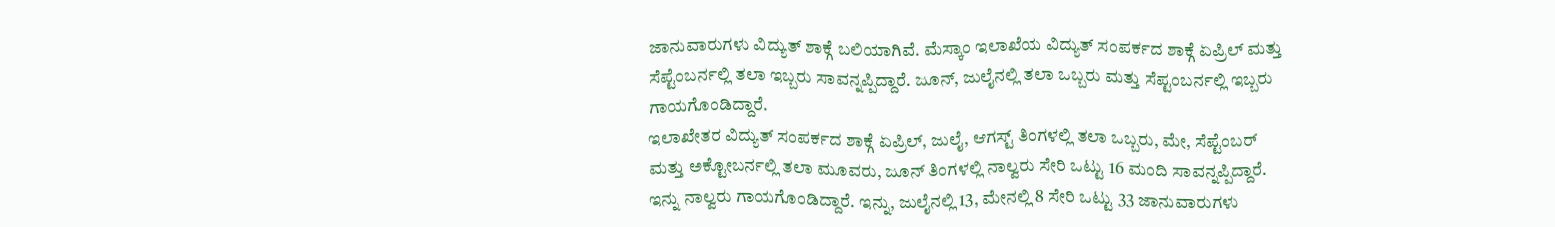ಜಾನುವಾರುಗಳು ವಿದ್ಯುತ್ ಶಾಕ್ಗೆ ಬಲಿಯಾಗಿವೆ. ಮೆಸ್ಕಾಂ ಇಲಾಖೆಯ ವಿದ್ಯುತ್ ಸಂಪರ್ಕದ ಶಾಕ್ಗೆ ಏಪ್ರಿಲ್ ಮತ್ತು ಸೆಪ್ಟೆಂಬರ್ನಲ್ಲಿ ತಲಾ ಇಬ್ಬರು ಸಾವನ್ನಪ್ಪಿದ್ದಾರೆ. ಜೂನ್, ಜುಲೈನಲ್ಲಿ ತಲಾ ಒಬ್ಬರು ಮತ್ತು ಸೆಪ್ಟಂಬರ್ನಲ್ಲಿ ಇಬ್ಬರು ಗಾಯಗೊಂಡಿದ್ದಾರೆ.
ಇಲಾಖೇತರ ವಿದ್ಯುತ್ ಸಂಪರ್ಕದ ಶಾಕ್ಗೆ ಏಪ್ರಿಲ್, ಜುಲೈ, ಆಗಸ್ಟ್ ತಿಂಗಳಲ್ಲಿ ತಲಾ ಒಬ್ಬರು, ಮೇ, ಸೆಪ್ಟೆಂಬರ್ ಮತ್ತು ಅಕ್ಟೋಬರ್ನಲ್ಲಿ ತಲಾ ಮೂವರು, ಜೂನ್ ತಿಂಗಳಲ್ಲಿ ನಾಲ್ವರು ಸೇರಿ ಒಟ್ಟು 16 ಮಂದಿ ಸಾವನ್ನಪ್ಪಿದ್ದಾರೆ. ಇನ್ನು ನಾಲ್ವರು ಗಾಯಗೊಂಡಿದ್ದಾರೆ. ಇನ್ನು, ಜುಲೈನಲ್ಲಿ 13, ಮೇನಲ್ಲಿ 8 ಸೇರಿ ಒಟ್ಟು 33 ಜಾನುವಾರುಗಳು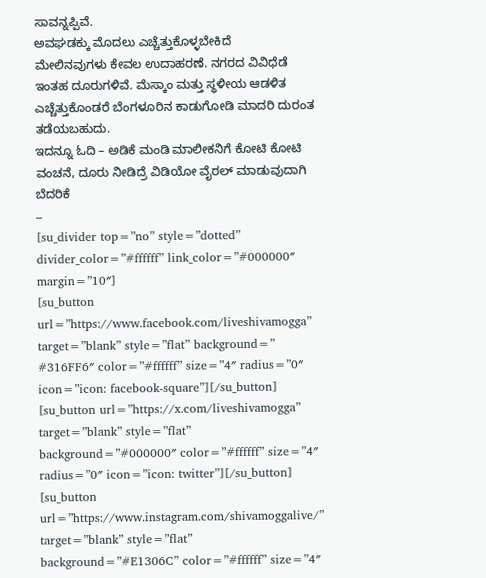ಸಾವನ್ನಪ್ಪಿವೆ.
ಅವಘಡಕ್ಕು ಮೊದಲು ಎಚ್ಚೆತ್ತುಕೊಳ್ಳಬೇಕಿದೆ
ಮೇಲಿನವುಗಳು ಕೇವಲ ಉದಾಹರಣೆ. ನಗರದ ವಿವಿಧೆಡೆ ಇಂತಹ ದೂರುಗಳಿವೆ. ಮೆಸ್ಕಾಂ ಮತ್ತು ಸ್ಥಳೀಯ ಆಡಳಿತ ಎಚ್ಚೆತ್ತುಕೊಂಡರೆ ಬೆಂಗಳೂರಿನ ಕಾಡುಗೋಡಿ ಮಾದರಿ ದುರಂತ ತಡೆಯಬಹುದು.
ಇದನ್ನೂ ಓದಿ – ಅಡಿಕೆ ಮಂಡಿ ಮಾಲೀಕನಿಗೆ ಕೋಟಿ ಕೋಟಿ ವಂಚನೆ, ದೂರು ನೀಡಿದ್ರೆ ವಿಡಿಯೋ ವೈರಲ್ ಮಾಡುವುದಾಗಿ ಬೆದರಿಕೆ
–
[su_divider top=”no” style=”dotted” divider_color=”#ffffff” link_color=”#000000″ margin=”10″]
[su_button url=”https://www.facebook.com/liveshivamogga” target=”blank” style=”flat” background=” #316FF6″ color=”#ffffff” size=”4″ radius=”0″ icon=”icon: facebook-square”][/su_button] [su_button url=”https://x.com/liveshivamogga” target=”blank” style=”flat” background=”#000000″ color=”#ffffff” size=”4″ radius=”0″ icon=”icon: twitter”][/su_button] [su_button url=”https://www.instagram.com/shivamoggalive/” target=”blank” style=”flat” background=”#E1306C” color=”#ffffff” size=”4″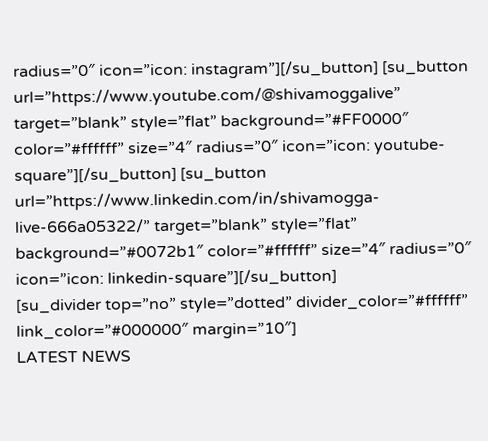radius=”0″ icon=”icon: instagram”][/su_button] [su_button url=”https://www.youtube.com/@shivamoggalive” target=”blank” style=”flat” background=”#FF0000″ color=”#ffffff” size=”4″ radius=”0″ icon=”icon: youtube-square”][/su_button] [su_button url=”https://www.linkedin.com/in/shivamogga-live-666a05322/” target=”blank” style=”flat” background=”#0072b1″ color=”#ffffff” size=”4″ radius=”0″ icon=”icon: linkedin-square”][/su_button]
[su_divider top=”no” style=”dotted” divider_color=”#ffffff” link_color=”#000000″ margin=”10″]
LATEST NEWS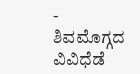- ಶಿವಮೊಗ್ಗದ ವಿವಿಧೆಡೆ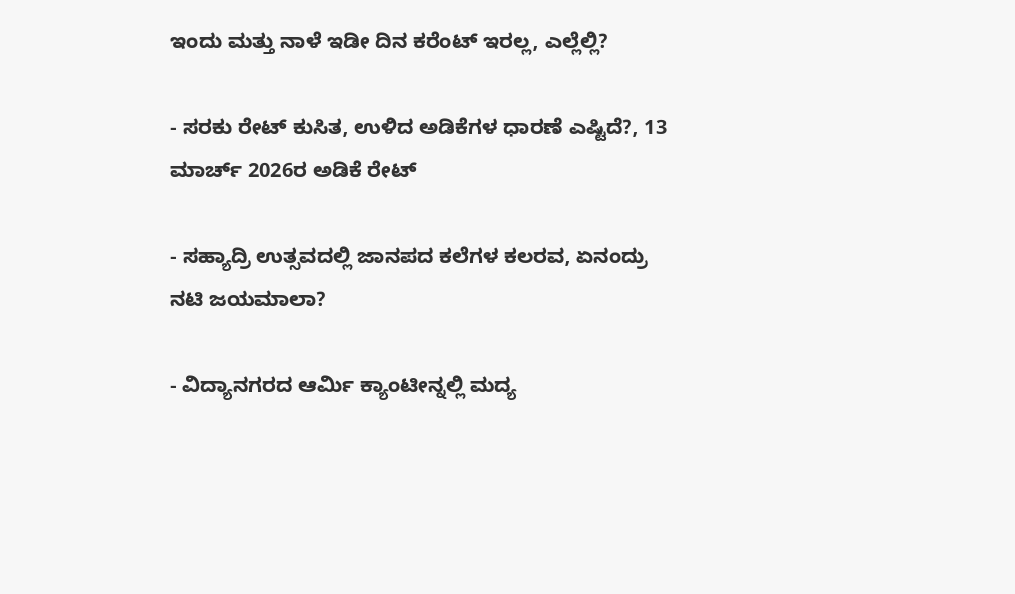ಇಂದು ಮತ್ತು ನಾಳೆ ಇಡೀ ದಿನ ಕರೆಂಟ್ ಇರಲ್ಲ, ಎಲ್ಲೆಲ್ಲಿ?

- ಸರಕು ರೇಟ್ ಕುಸಿತ, ಉಳಿದ ಅಡಿಕೆಗಳ ಧಾರಣೆ ಎಷ್ಟಿದೆ?, 13 ಮಾರ್ಚ್ 2026ರ ಅಡಿಕೆ ರೇಟ್

- ಸಹ್ಯಾದ್ರಿ ಉತ್ಸವದಲ್ಲಿ ಜಾನಪದ ಕಲೆಗಳ ಕಲರವ, ಏನಂದ್ರು ನಟಿ ಜಯಮಾಲಾ?

- ವಿದ್ಯಾನಗರದ ಆರ್ಮಿ ಕ್ಯಾಂಟೀನ್ನಲ್ಲಿ ಮದ್ಯ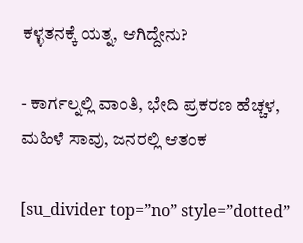ಕಳ್ಳತನಕ್ಕೆ ಯತ್ನ, ಆಗಿದ್ದೇನು?

- ಕಾರ್ಗಲ್ನಲ್ಲಿ ವಾಂತಿ, ಭೇದಿ ಪ್ರಕರಣ ಹೆಚ್ಚಳ, ಮಹಿಳೆ ಸಾವು, ಜನರಲ್ಲಿ ಆತಂಕ

[su_divider top=”no” style=”dotted”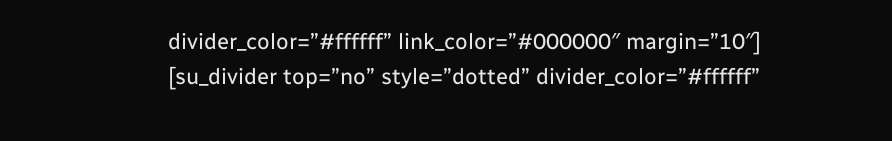divider_color=”#ffffff” link_color=”#000000″ margin=”10″]
[su_divider top=”no” style=”dotted” divider_color=”#ffffff”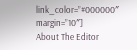link_color=”#000000″ margin=”10″]
About The Editor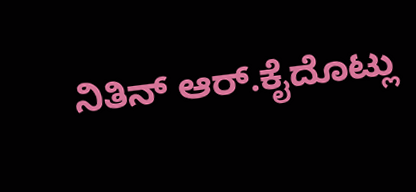ನಿತಿನ್ ಆರ್.ಕೈದೊಟ್ಲು